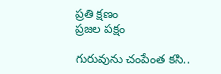ప్రతి క్షణం
ప్రజల పక్షం

గురువును చంపేంత కసి..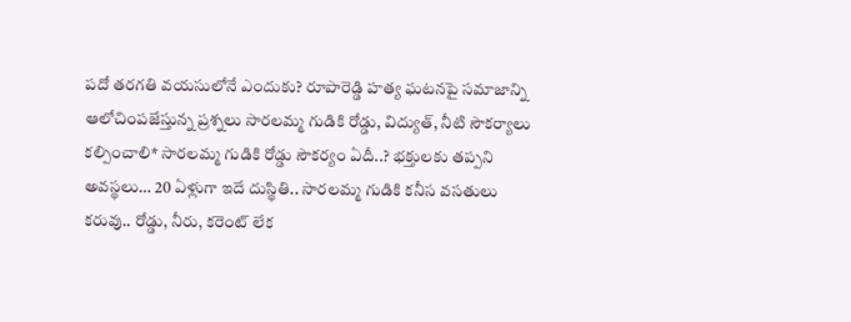పదో తరగతి వయసులోనే ఎందుకు? రూపారెడ్డి హత్య ఘటనపై సమాజాన్ని ఆలోచింపజేస్తున్న ప్రశ్నలు సారలమ్మ గుడికి రోడ్డు, విద్యుత్, నీటి సౌకర్యాలు కల్పించాలి* సారలమ్మ గుడికి రోడ్డు సౌకర్యం ఏదీ..? భక్తులకు తప్పని అవస్థలు… 20 ఏళ్లుగా ఇదే దుస్థితి.. సారలమ్మ గుడికి కనీస వసతులు కరువు.. రోడ్డు, నీరు, కరెంట్ లేక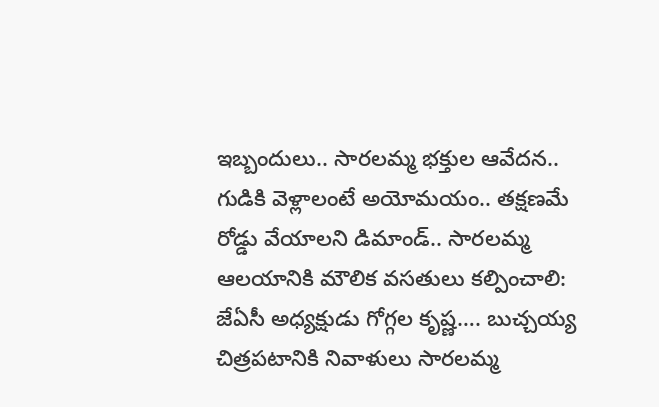ఇబ్బందులు.. సారలమ్మ భక్తుల ఆవేదన.. గుడికి వెళ్లాలంటే అయోమయం.. తక్షణమే రోడ్డు వేయాలని డిమాండ్.. సారలమ్మ ఆలయానికి మౌలిక వసతులు కల్పించాలి: జేఏసీ అధ్యక్షుడు గోగ్గల కృష్ణ…. బుచ్చయ్య చిత్రపటానికి నివాళులు సారలమ్మ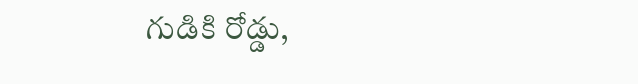గుడికి రోడ్డు,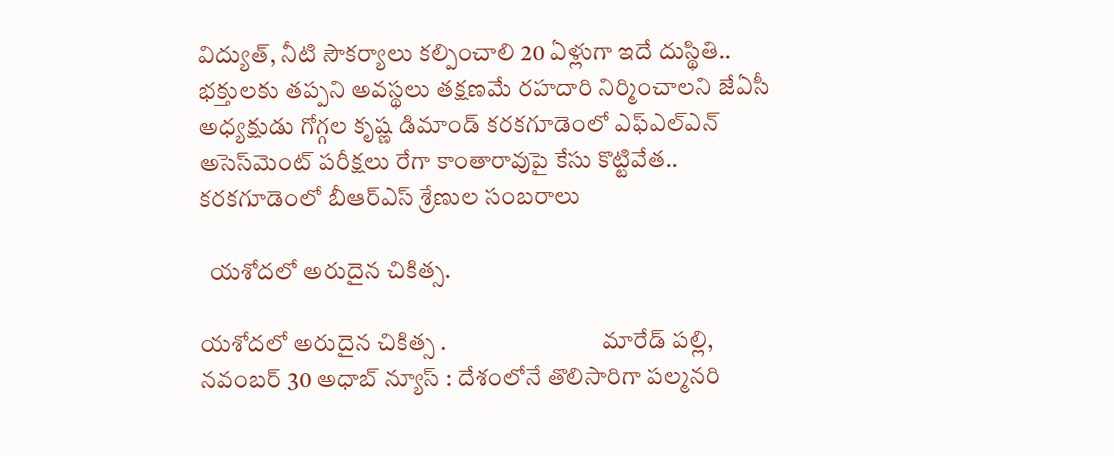విద్యుత్, నీటి సౌకర్యాలు కల్పించాలి 20 ఏళ్లుగా ఇదే దుస్థితి.. భక్తులకు తప్పని అవస్థలు తక్షణమే రహదారి నిర్మించాలని జేఏసీ అధ్యక్షుడు గోగ్గల కృష్ణ డిమాండ్ కరకగూడెంలో ఎఫ్‌ఎల్‌ఎన్ అసెస్‌మెంట్ పరీక్షలు రేగా కాంతారావుపై కేసు కొట్టివేత.. కరకగూడెంలో బీఆర్ఎస్ శ్రేణుల సంబరాలు

  యశోదలో అరుదైన చికిత్స.

యశోదలో అరుదైన చికిత్స .                                మారేడ్ పల్లి, నవంబర్ 30 అధాబ్ న్యూస్ : దేశంలోనే తొలిసారిగా పల్మనరి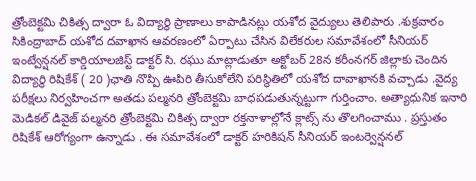త్రోంబెక్టమి చికిత్స ద్వారా ఓ విద్యార్థి ప్రాణాలు కాపాడినట్లు యశోద వైద్యులు తెలిపారు .శుక్రవారం సికింద్రాబాద్ యశోద దవాఖాన ఆవరణంలో ఏర్పాటు చేసిన విలేకరుల సమావేశంలో సీనియర్ ఇంట్వేన్షనల్ కార్డియాలజిస్ట్ డాక్టర్ సి. రఘు మాట్లాడుతూ అక్టోబర్ 28న కరీంనగర్ జిల్లాకు చెందిన విద్యార్థి రిషికేశ్ ( 20 )ఛాతి నొప్పి ఊపిరి తీసుకోలేని పరిస్థితిలో యశోద దావాఖానకి వచ్చాడు .వైద్య పరీక్షలు నిర్వహించగా అతడు పల్మనరి త్రోంబెక్టమి బాధపడుతున్నట్టుగా గుర్తించాం. అత్యాధునిక ఇనారి మెడికల్ డివైజ్ పల్మనరి త్రోంబెక్టమి చికిత్స ద్వారా రక్తనాళాల్లోనే క్లాట్స్ ను తొలగించాము . ప్రస్తుతం రిషికేశ్ ఆరోగ్యంగా ఉన్నాడు . ఈ సమావేశంలో డాక్టర్ హరికిషన్ సీనియర్ ఇంటర్వెన్షనల్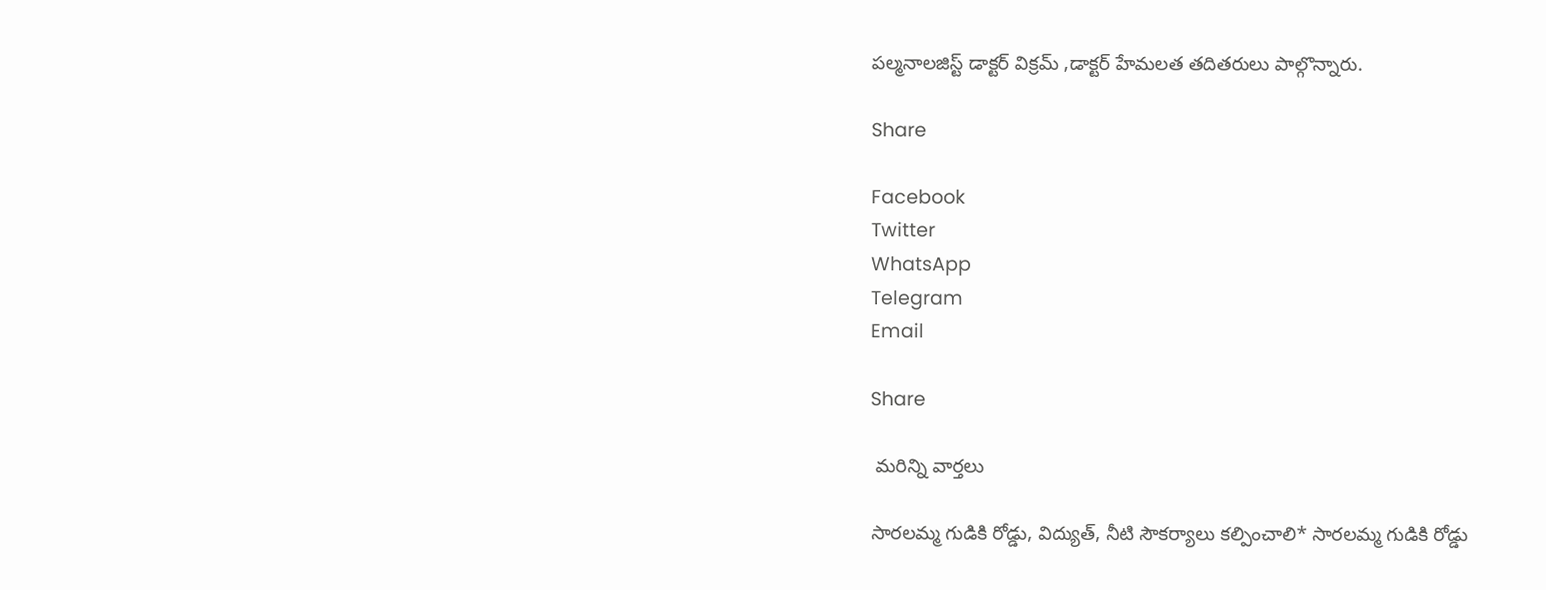పల్మనాలజిస్ట్ డాక్టర్ విక్రమ్ ,డాక్టర్ హేమలత తదితరులు పాల్గొన్నారు.

Share

Facebook
Twitter
WhatsApp
Telegram
Email

Share

 మరిన్ని వార్తలు

సారలమ్మ గుడికి రోడ్డు, విద్యుత్, నీటి సౌకర్యాలు కల్పించాలి* సారలమ్మ గుడికి రోడ్డు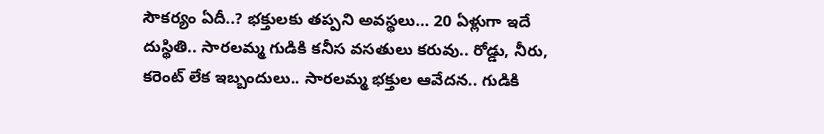సౌకర్యం ఏదీ..? భక్తులకు తప్పని అవస్థలు… 20 ఏళ్లుగా ఇదే దుస్థితి.. సారలమ్మ గుడికి కనీస వసతులు కరువు.. రోడ్డు, నీరు, కరెంట్ లేక ఇబ్బందులు.. సారలమ్మ భక్తుల ఆవేదన.. గుడికి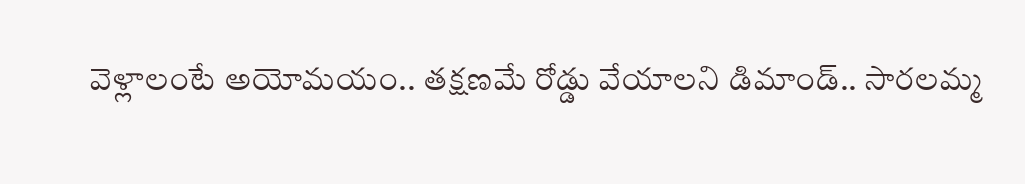వెళ్లాలంటే అయోమయం.. తక్షణమే రోడ్డు వేయాలని డిమాండ్.. సారలమ్మ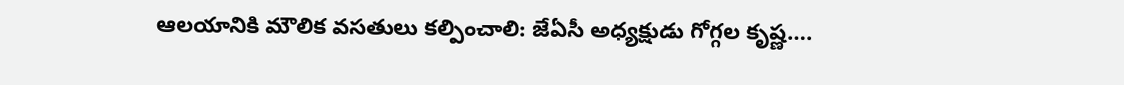ఆలయానికి మౌలిక వసతులు కల్పించాలి: జేఏసీ అధ్యక్షుడు గోగ్గల కృష్ణ….